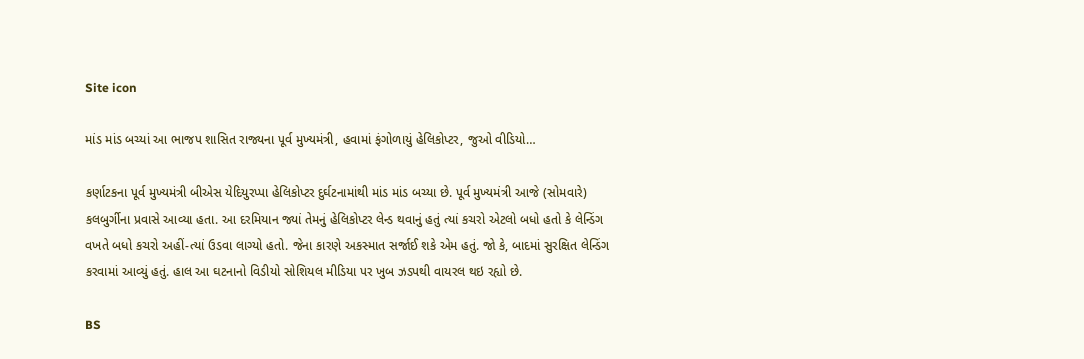Site icon

માંડ માંડ બચ્યાં આ ભાજપ શાસિત રાજ્યના પૂર્વ મુખ્યમંત્રી, હવામાં ફંગોળાયું હેલિકોપ્ટર, જુઓ વીડિયો…

કર્ણાટકના પૂર્વ મુખ્યમંત્રી બીએસ યેદિયુરપ્પા હેલિકોપ્ટર દુર્ઘટનામાંથી માંડ માંડ બચ્યા છે. પૂર્વ મુખ્યમંત્રી આજે (સોમવારે) કલબુર્ગીના પ્રવાસે આવ્યા હતા. આ દરમિયાન જ્યાં તેમનું હેલિકોપ્ટર લેન્ડ થવાનું હતું ત્યાં કચરો એટલો બધો હતો કે લેન્ડિંગ વખતે બધો કચરો અહીં-ત્યાં ઉડવા લાગ્યો હતો. જેના કારણે અકસ્માત સર્જાઈ શકે એમ હતું. જો કે, બાદમાં સુરક્ષિત લેન્ડિંગ કરવામાં આવ્યું હતું. હાલ આ ઘટનાનો વિડીયો સોશિયલ મીડિયા પર ખુબ ઝડપથી વાયરલ થઇ રહ્યો છે.

BS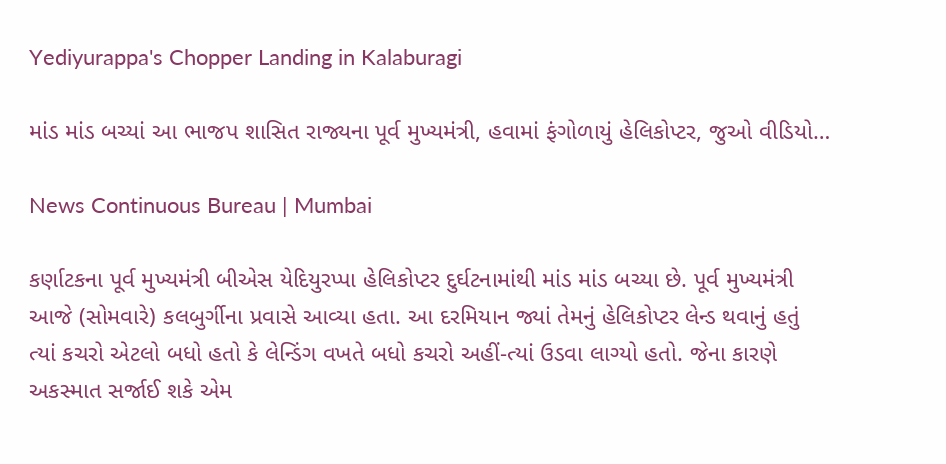Yediyurappa's Chopper Landing in Kalaburagi

માંડ માંડ બચ્યાં આ ભાજપ શાસિત રાજ્યના પૂર્વ મુખ્યમંત્રી, હવામાં ફંગોળાયું હેલિકોપ્ટર, જુઓ વીડિયો…

News Continuous Bureau | Mumbai

કર્ણાટકના પૂર્વ મુખ્યમંત્રી બીએસ યેદિયુરપ્પા હેલિકોપ્ટર દુર્ઘટનામાંથી માંડ માંડ બચ્યા છે. પૂર્વ મુખ્યમંત્રી આજે (સોમવારે) કલબુર્ગીના પ્રવાસે આવ્યા હતા. આ દરમિયાન જ્યાં તેમનું હેલિકોપ્ટર લેન્ડ થવાનું હતું ત્યાં કચરો એટલો બધો હતો કે લેન્ડિંગ વખતે બધો કચરો અહીં-ત્યાં ઉડવા લાગ્યો હતો. જેના કારણે અકસ્માત સર્જાઈ શકે એમ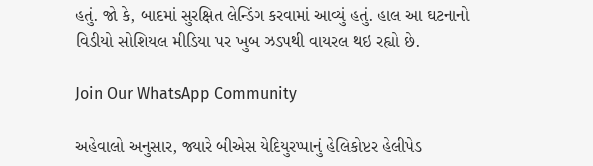હતું. જો કે, બાદમાં સુરક્ષિત લેન્ડિંગ કરવામાં આવ્યું હતું. હાલ આ ઘટનાનો વિડીયો સોશિયલ મીડિયા પર ખુબ ઝડપથી વાયરલ થઇ રહ્યો છે.

Join Our WhatsApp Community

અહેવાલો અનુસાર, જ્યારે બીએસ યેદિયુરપ્પાનું હેલિકોપ્ટર હેલીપેડ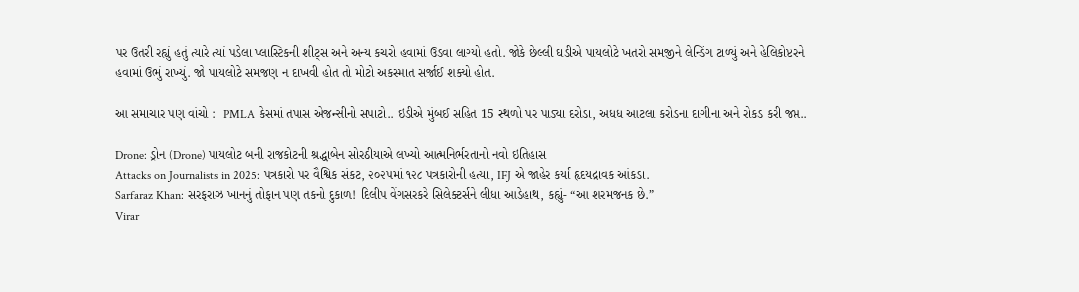પર ઉતરી રહ્યું હતું ત્યારે ત્યાં પડેલા પ્લાસ્ટિકની શીટ્સ અને અન્ય કચરો હવામાં ઉડવા લાગ્યો હતો. જોકે છેલ્લી ઘડીએ પાયલોટે ખતરો સમજીને લેન્ડિંગ ટાળ્યું અને હેલિકોપ્ટરને હવામાં ઉભું રાખ્યું. જો પાયલોટે સમજણ ન દાખવી હોત તો મોટો અકસ્માત સર્જાઈ શક્યો હોત.

આ સમાચાર પણ વાંચો :  PMLA કેસમાં તપાસ એજન્સીનો સપાટો.. ઇડીએ મુંબઈ સહિત 15 સ્થળો પર પાડ્યા દરોડા, અધધ આટલા કરોડના દાગીના અને રોકડ કરી જપ્ત..

Drone: ડ્રોન (Drone) પાયલોટ બની રાજકોટની શ્રદ્ધાબેન સોરઠીયાએ લખ્યો આત્મનિર્ભરતાનો નવો ઇતિહાસ
Attacks on Journalists in 2025: પત્રકારો પર વૈશ્વિક સંકટ, ૨૦૨૫માં ૧૨૮ પત્રકારોની હત્યા, IFJ એ જાહેર કર્યા હૃદયદ્રાવક આંકડા.
Sarfaraz Khan: સરફરાઝ ખાનનું તોફાન પણ તકનો દુકાળ! દિલીપ વેંગસરકરે સિલેક્ટર્સને લીધા આડેહાથ, કહ્યું- “આ શરમજનક છે.”
Virar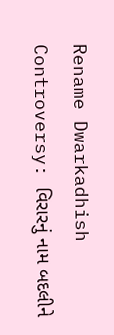Rename Dwarkadhish Controversy: વિરારનું નામ બદલીને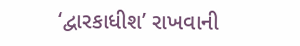‘દ્વારકાધીશ’ રાખવાની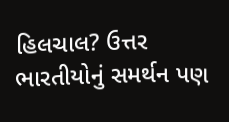હિલચાલ? ઉત્તર ભારતીયોનું સમર્થન પણ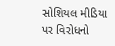સોશિયલ મીડિયા પર વિરોધનો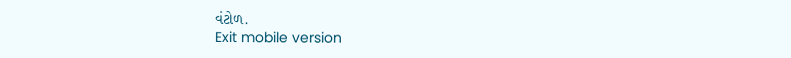વંટોળ.
Exit mobile version